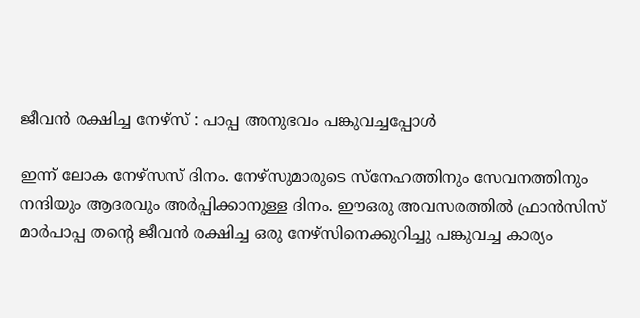ജീവന്‍ രക്ഷിച്ച നേഴ്‌സ് : പാപ്പ അനുഭവം പങ്കുവച്ചപ്പോള്‍

ഇന്ന് ലോക നേഴ്‌സസ് ദിനം. നേഴ്‌സുമാരുടെ സ്‌നേഹത്തിനും സേവനത്തിനും നന്ദിയും ആദരവും അര്‍പ്പിക്കാനുള്ള ദിനം. ഈഒരു അവസരത്തില്‍ ഫ്രാന്‍സിസ് മാര്‍പാപ്പ തന്റെ ജീവന്‍ രക്ഷിച്ച ഒരു നേഴ്‌സിനെക്കുറിച്ചു പങ്കുവച്ച കാര്യം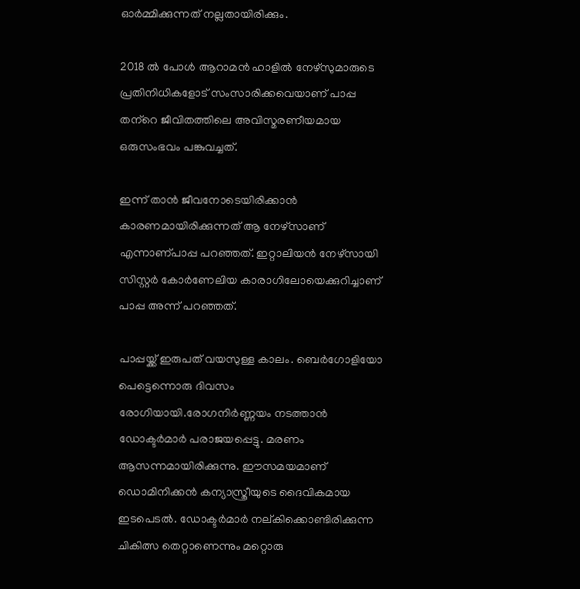ഓര്‍മ്മിക്കുന്നത് നല്ലതായിരിക്കും.

2018 ല്‍ പോള്‍ ആറാമന്‍ ഹാളില്‍ നേഴ്‌സുമാരുടെ പ്രതിനിധികളോട് സംസാരിക്കവെയാണ് പാപ്പ തന്‌റെ ജീവിതത്തിലെ അവിസ്മരണീയമായ ഒരുസംഭവം പങ്കുവച്ചത്.

ഇന്ന് താന്‍ ജീവനോടെയിരിക്കാന്‍ കാരണമായിരിക്കുന്നത് ആ നേഴ്‌സാണ് എന്നാണ്പാപ്പ പറഞ്ഞത്. ഇറ്റാലിയന്‍ നേഴ്‌സായി സിസ്റ്റര്‍ കോര്‍ണേലിയ കാരാഗിലോയെക്കുറിച്ചാണ് പാപ്പ അന്ന് പറഞ്ഞത്.

പാപ്പയ്ക്ക് ഇരുപത് വയസുള്ള കാലം. ബെര്‍ഗോളിയോ പെട്ടെന്നൊരു ദിവസം രോഗിയായി.രോഗനിര്‍ണ്ണയം നടത്താന്‍ ഡോക്ടര്‍മാര്‍ പരാജയപ്പെട്ടു. മരണം ആസന്നമായിരിക്കുന്നു. ഈസമയമാണ് ഡൊമിനിക്കന്‍ കന്യാസ്ത്രീയുടെ ദൈവികമായ ഇടപെടല്‍. ഡോക്ടര്‍മാര്‍ നല്കിക്കൊണ്ടിരിക്കുന്ന ചികിത്സ തെറ്റാണെന്നും മറ്റൊരു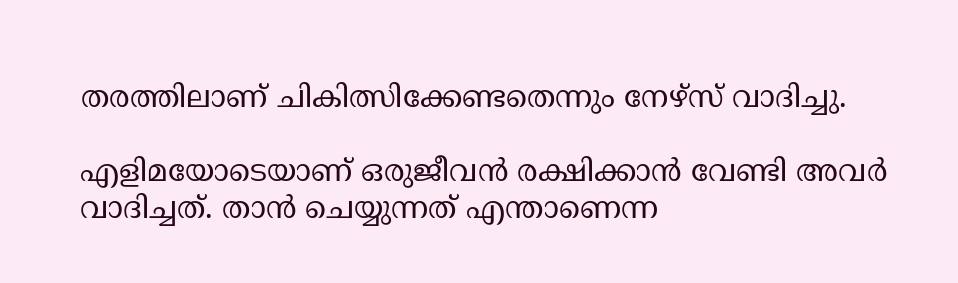തരത്തിലാണ് ചികിത്സിക്കേണ്ടതെന്നും നേഴ്‌സ് വാദിച്ചു.

എളിമയോടെയാണ് ഒരുജീവന്‍ രക്ഷിക്കാന്‍ വേണ്ടി അവര്‍ വാദിച്ചത്. താന്‍ ചെയ്യുന്നത് എന്താണെന്ന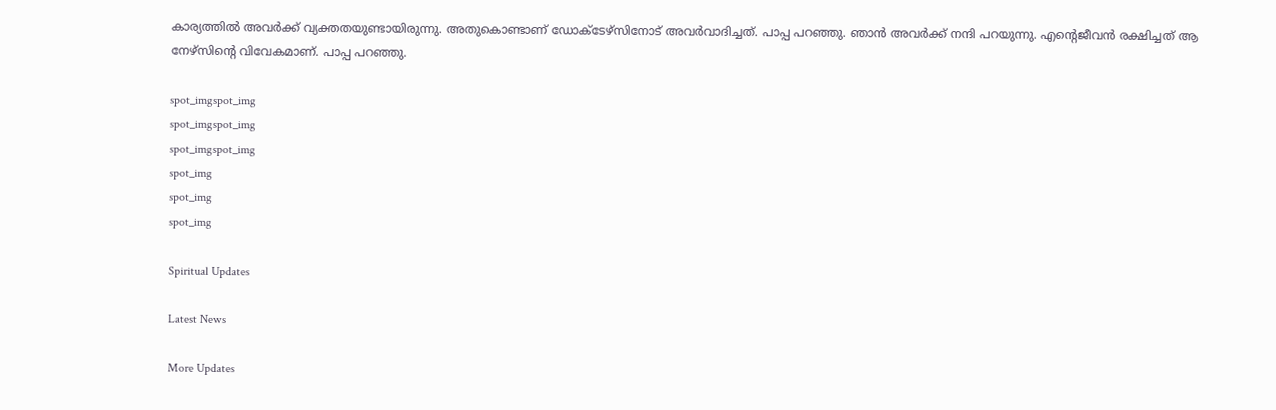കാര്യത്തില്‍ അവര്‍ക്ക് വ്യക്തതയുണ്ടായിരുന്നു. അതുകൊണ്ടാണ് ഡോക്ടേഴ്‌സിനോട് അവര്‍വാദിച്ചത്. പാപ്പ പറഞ്ഞു. ഞാന്‍ അവര്‍ക്ക് നന്ദി പറയുന്നു. എന്റെജീവന്‍ രക്ഷിച്ചത് ആ നേഴ്‌സിന്റെ വിവേകമാണ്. പാപ്പ പറഞ്ഞു.

spot_imgspot_img
spot_imgspot_img
spot_imgspot_img
spot_img
spot_img
spot_img

Spiritual Updates

Latest News

More Updates